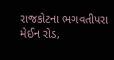રાજકોટના ભગવતીપરા મેઈન રોડ,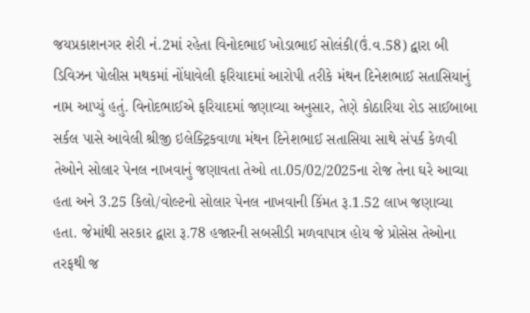જયપ્રકાશનગર શેરી નં.2માં રહેતા વિનોદભાઈ ખોડાભાઈ સોલંકી(ઉં.વ.58) દ્વારા બી ડિવિઝન પોલીસ મથકમાં નોંધાવેલી ફરિયાદમાં આરોપી તરીકે મંથન દિનેશભાઈ સતાસિયાનું નામ આપ્યું હતું. વિનોદભાઈએ ફરિયાદમાં જણાવ્યા અનુસાર, તેણે કોઠારિયા રોડ સાઈબાબા સર્કલ પાસે આવેલી શ્રીજી ઇલેક્ટ્રિકવાળા મંથન દિનેશભાઈ સતાસિયા સાથે સંપર્ક કેળવી તેઓને સોલાર પેનલ નાખવાનું જણાવતા તેઓ તા.05/02/2025ના રોજ તેના ઘરે આવ્યા હતા અને 3.25 કિલો/વોલ્ટનો સોલાર પેનલ નાખવાની કિંમત રૂ.1.52 લાખ જણાવ્યા હતા. જેમાંથી સરકાર દ્વારા રૂ.78 હજારની સબસીડી મળવાપાત્ર હોય જે પ્રોસેસ તેઓના તરફથી જ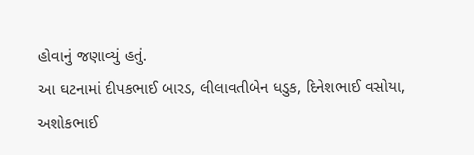હોવાનું જણાવ્યું હતું.
આ ઘટનામાં દીપકભાઈ બારડ, લીલાવતીબેન ધડુક, દિનેશભાઈ વસોયા, અશોકભાઈ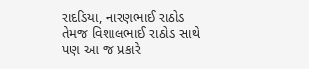રાદડિયા, નારણભાઈ રાઠોડ તેમજ વિશાલભાઈ રાઠોડ સાથે પણ આ જ પ્રકારે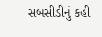સબસીડીનું કહી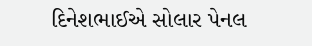દિનેશભાઈએ સોલાર પેનલ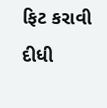ફિટ કરાવી દીધી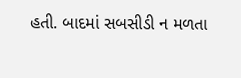હતી. બાદમાં સબસીડી ન મળતા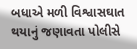બધાએ મળી વિશ્વાસઘાત થયાનું જણાવતા પોલીસે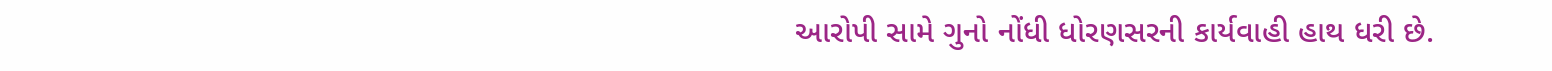આરોપી સામે ગુનો નોંધી ધોરણસરની કાર્યવાહી હાથ ધરી છે.